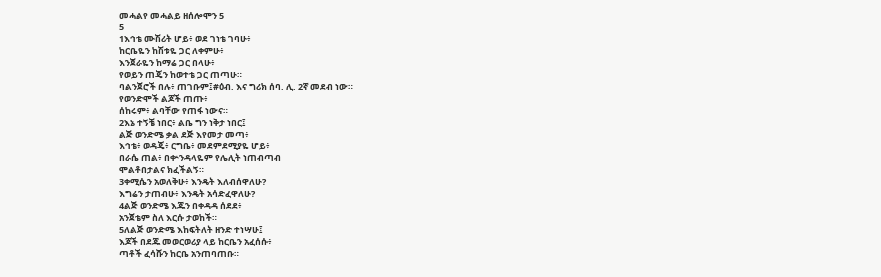መሓልየ መሓልይ ዘሰሎሞን 5
5
1እኅቴ ሙሽሪት ሆይ፥ ወደ ገነቴ ገባሁ፥
ከርቤዬን ከሽቱዬ ጋር ለቀምሁ፥
እንጀራዬን ከማሬ ጋር በላሁ፥
የወይን ጠጄን ከወተቴ ጋር ጠጣሁ።
ባልንጀሮች በሉ፥ ጠገቡም፤#ዕብ. እና ግሪክ ሰባ. ሊ. 2ኛ መደብ ነው።
የወንድሞች ልጆች ጠጡ፥
ሰከሩም፥ ልባቸው የጠፋ ነውና።
2እኔ ተኝቼ ነበር፥ ልቤ ግን ነቅታ ነበር፤
ልጅ ወንድሜ ቃል ደጅ እየመታ መጣ፥
እኅቴ፥ ወዳጄ፥ ርግቤ፥ መደምደሚያዬ ሆይ፥
በራሴ ጠል፥ በቍንዳላዬም የሌሊት ነጠብጣብ
ሞልቶበታልና ክፈችልኝ።
3ቀሚሴን አወለቅሁ፥ እንዴት እለብሰዋለሁ?
እግሬን ታጠብሁ፥ እንዴት አሳድፈዋለሁ?
4ልጅ ወንድሜ እጁን በቀዳዳ ሰደደ፥
አንጀቴም ስለ እርሱ ታወከች።
5ለልጅ ወንድሜ እከፍትለት ዘንድ ተነሣሁ፤
እጆች በደጁ መወርወሪያ ላይ ከርቤን አፈሰሱ፥
ጣቶች ፈሳሹን ከርቤ አንጠባጠቡ።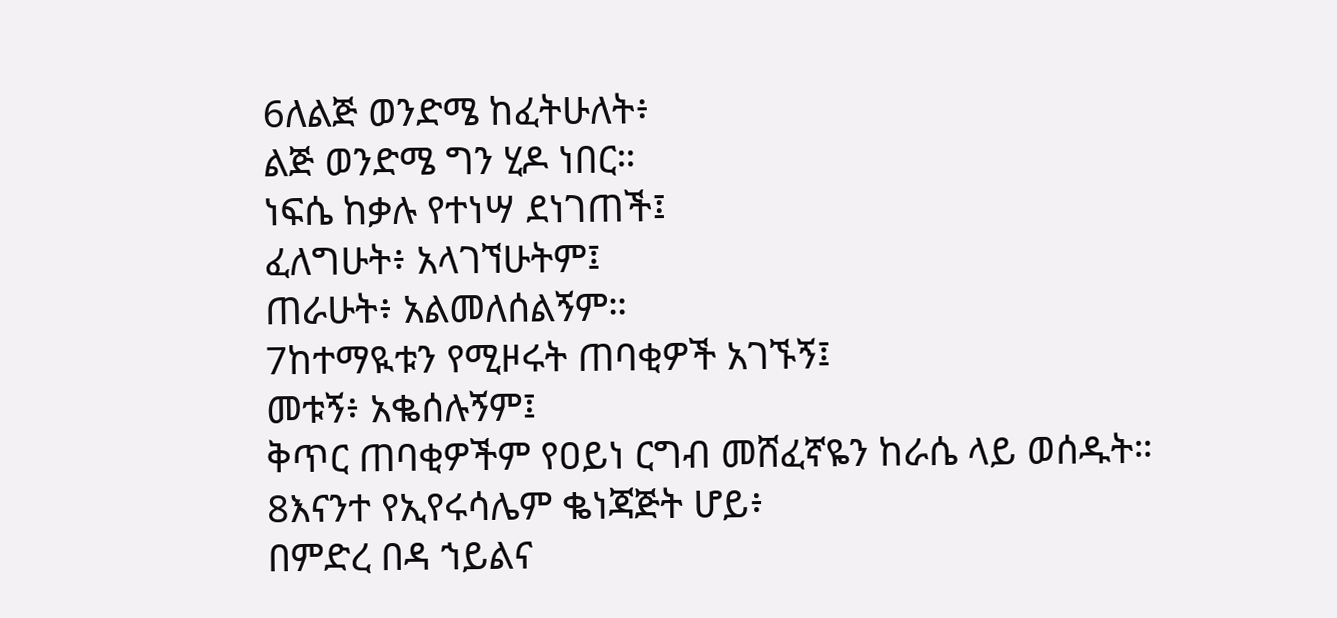6ለልጅ ወንድሜ ከፈትሁለት፥
ልጅ ወንድሜ ግን ሂዶ ነበር።
ነፍሴ ከቃሉ የተነሣ ደነገጠች፤
ፈለግሁት፥ አላገኘሁትም፤
ጠራሁት፥ አልመለሰልኝም።
7ከተማዪቱን የሚዞሩት ጠባቂዎች አገኙኝ፤
መቱኝ፥ አቈሰሉኝም፤
ቅጥር ጠባቂዎችም የዐይነ ርግብ መሸፈኛዬን ከራሴ ላይ ወሰዱት።
8እናንተ የኢየሩሳሌም ቈነጃጅት ሆይ፥
በምድረ በዳ ኀይልና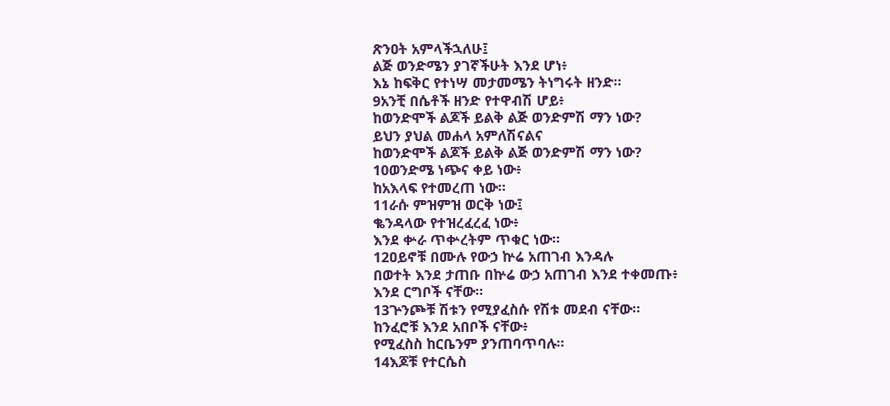ጽንዐት አምላችኋለሁ፤
ልጅ ወንድሜን ያገኛችሁት እንደ ሆነ፥
እኔ ከፍቅር የተነሣ መታመሜን ትነግሩት ዘንድ።
9አንቺ በሴቶች ዘንድ የተዋብሽ ሆይ፥
ከወንድሞች ልጆች ይልቅ ልጅ ወንድምሽ ማን ነው?
ይህን ያህል መሐላ አምለሽናልና
ከወንድሞች ልጆች ይልቅ ልጅ ወንድምሽ ማን ነው?
10ወንድሜ ነጭና ቀይ ነው፥
ከአእላፍ የተመረጠ ነው።
11ራሱ ምዝምዝ ወርቅ ነው፤
ቈንዳላው የተዝረፈረፈ ነው፥
እንደ ቍራ ጥቍረትም ጥቁር ነው።
12ዐይኖቹ በሙሉ የውኃ ኵሬ አጠገብ እንዳሉ
በወተት እንደ ታጠቡ በኵሬ ውኃ አጠገብ እንደ ተቀመጡ፥
እንደ ርግቦች ናቸው።
13ጕንጮቹ ሽቱን የሚያፈስሱ የሽቱ መደብ ናቸው።
ከንፈሮቹ እንደ አበቦች ናቸው፥
የሚፈስስ ከርቤንም ያንጠባጥባሉ።
14እጆቹ የተርሴስ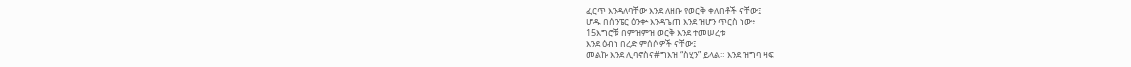ፈርጥ እንዳለባቸው እንደ ለዘቡ የወርቅ ቀለበቶች ናቸው፤
ሆዱ በሰንፔር ዕንቍ እንዳጌጠ እንደ ዝሆን ጥርስ ነው፥
15እግሮቹ በምዝምዝ ወርቅ እንደ ተመሠረቱ
እንደ ዕብነ በረድ ምሰሶዎች ናቸው፤
መልኩ እንደ ሊባኖስና#ግእዝ “ስሂን” ይላል። እንደ ዝግባ ዛፍ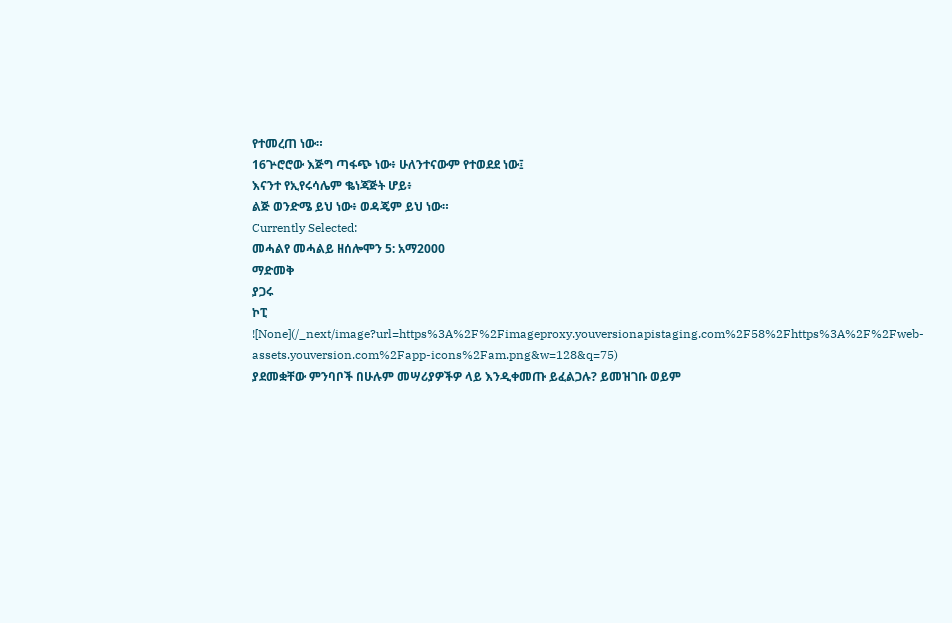የተመረጠ ነው።
16ጕሮሮው እጅግ ጣፋጭ ነው፥ ሁለንተናውም የተወደደ ነው፤
እናንተ የኢየሩሳሌም ቈነጃጅት ሆይ፥
ልጅ ወንድሜ ይህ ነው፥ ወዳጄም ይህ ነው።
Currently Selected:
መሓልየ መሓልይ ዘሰሎሞን 5: አማ2000
ማድመቅ
ያጋሩ
ኮፒ
![None](/_next/image?url=https%3A%2F%2Fimageproxy.youversionapistaging.com%2F58%2Fhttps%3A%2F%2Fweb-assets.youversion.com%2Fapp-icons%2Fam.png&w=128&q=75)
ያደመቋቸው ምንባቦች በሁሉም መሣሪያዎችዎ ላይ እንዲቀመጡ ይፈልጋሉ? ይመዝገቡ ወይም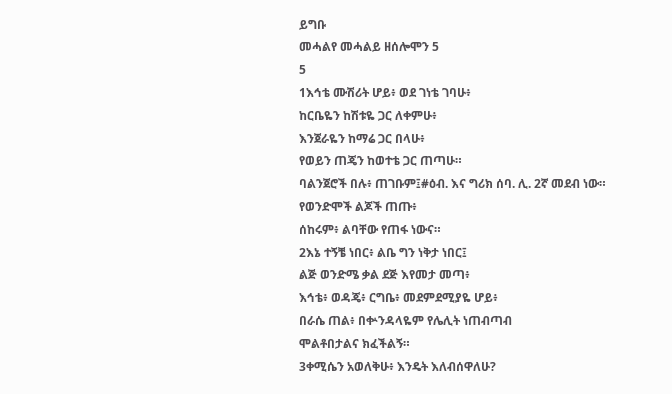ይግቡ
መሓልየ መሓልይ ዘሰሎሞን 5
5
1እኅቴ ሙሽሪት ሆይ፥ ወደ ገነቴ ገባሁ፥
ከርቤዬን ከሽቱዬ ጋር ለቀምሁ፥
እንጀራዬን ከማሬ ጋር በላሁ፥
የወይን ጠጄን ከወተቴ ጋር ጠጣሁ።
ባልንጀሮች በሉ፥ ጠገቡም፤#ዕብ. እና ግሪክ ሰባ. ሊ. 2ኛ መደብ ነው።
የወንድሞች ልጆች ጠጡ፥
ሰከሩም፥ ልባቸው የጠፋ ነውና።
2እኔ ተኝቼ ነበር፥ ልቤ ግን ነቅታ ነበር፤
ልጅ ወንድሜ ቃል ደጅ እየመታ መጣ፥
እኅቴ፥ ወዳጄ፥ ርግቤ፥ መደምደሚያዬ ሆይ፥
በራሴ ጠል፥ በቍንዳላዬም የሌሊት ነጠብጣብ
ሞልቶበታልና ክፈችልኝ።
3ቀሚሴን አወለቅሁ፥ እንዴት እለብሰዋለሁ?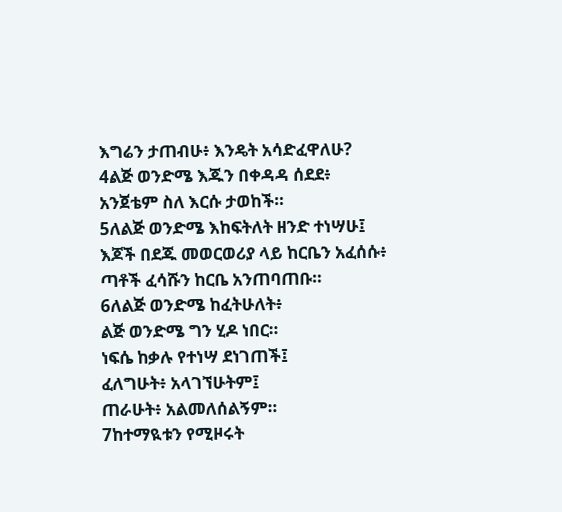እግሬን ታጠብሁ፥ እንዴት አሳድፈዋለሁ?
4ልጅ ወንድሜ እጁን በቀዳዳ ሰደደ፥
አንጀቴም ስለ እርሱ ታወከች።
5ለልጅ ወንድሜ እከፍትለት ዘንድ ተነሣሁ፤
እጆች በደጁ መወርወሪያ ላይ ከርቤን አፈሰሱ፥
ጣቶች ፈሳሹን ከርቤ አንጠባጠቡ።
6ለልጅ ወንድሜ ከፈትሁለት፥
ልጅ ወንድሜ ግን ሂዶ ነበር።
ነፍሴ ከቃሉ የተነሣ ደነገጠች፤
ፈለግሁት፥ አላገኘሁትም፤
ጠራሁት፥ አልመለሰልኝም።
7ከተማዪቱን የሚዞሩት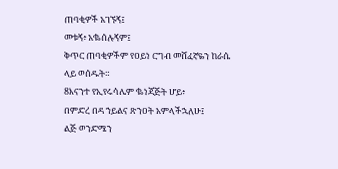ጠባቂዎች አገኙኝ፤
መቱኝ፥ አቈሰሉኝም፤
ቅጥር ጠባቂዎችም የዐይነ ርግብ መሸፈኛዬን ከራሴ ላይ ወሰዱት።
8እናንተ የኢየሩሳሌም ቈነጃጅት ሆይ፥
በምድረ በዳ ኀይልና ጽንዐት አምላችኋለሁ፤
ልጅ ወንድሜን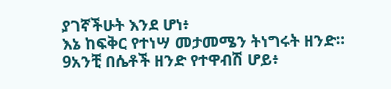ያገኛችሁት እንደ ሆነ፥
እኔ ከፍቅር የተነሣ መታመሜን ትነግሩት ዘንድ።
9አንቺ በሴቶች ዘንድ የተዋብሽ ሆይ፥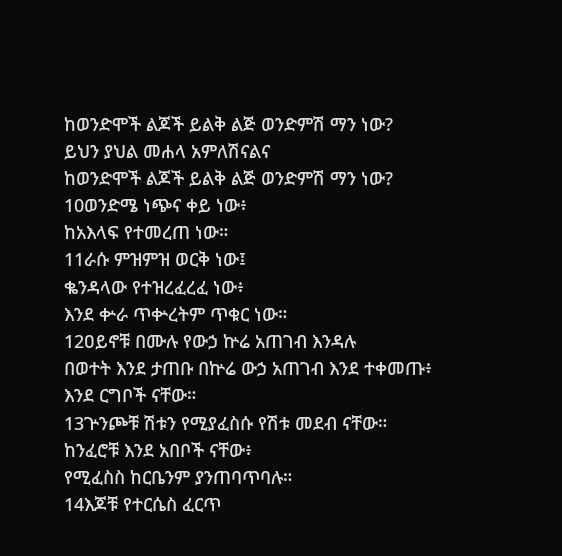ከወንድሞች ልጆች ይልቅ ልጅ ወንድምሽ ማን ነው?
ይህን ያህል መሐላ አምለሽናልና
ከወንድሞች ልጆች ይልቅ ልጅ ወንድምሽ ማን ነው?
10ወንድሜ ነጭና ቀይ ነው፥
ከአእላፍ የተመረጠ ነው።
11ራሱ ምዝምዝ ወርቅ ነው፤
ቈንዳላው የተዝረፈረፈ ነው፥
እንደ ቍራ ጥቍረትም ጥቁር ነው።
12ዐይኖቹ በሙሉ የውኃ ኵሬ አጠገብ እንዳሉ
በወተት እንደ ታጠቡ በኵሬ ውኃ አጠገብ እንደ ተቀመጡ፥
እንደ ርግቦች ናቸው።
13ጕንጮቹ ሽቱን የሚያፈስሱ የሽቱ መደብ ናቸው።
ከንፈሮቹ እንደ አበቦች ናቸው፥
የሚፈስስ ከርቤንም ያንጠባጥባሉ።
14እጆቹ የተርሴስ ፈርጥ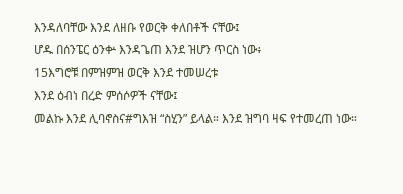እንዳለባቸው እንደ ለዘቡ የወርቅ ቀለበቶች ናቸው፤
ሆዱ በሰንፔር ዕንቍ እንዳጌጠ እንደ ዝሆን ጥርስ ነው፥
15እግሮቹ በምዝምዝ ወርቅ እንደ ተመሠረቱ
እንደ ዕብነ በረድ ምሰሶዎች ናቸው፤
መልኩ እንደ ሊባኖስና#ግእዝ “ስሂን” ይላል። እንደ ዝግባ ዛፍ የተመረጠ ነው።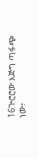16ጕሮሮው እጅግ ጣፋጭ ነው፥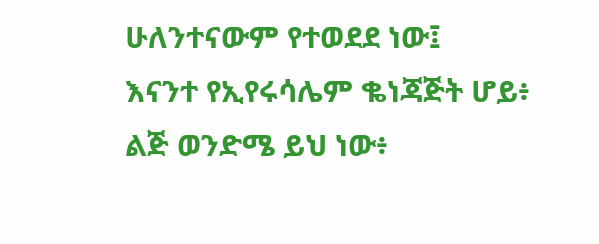ሁለንተናውም የተወደደ ነው፤
እናንተ የኢየሩሳሌም ቈነጃጅት ሆይ፥
ልጅ ወንድሜ ይህ ነው፥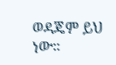ወዳጄም ይህ ነው።